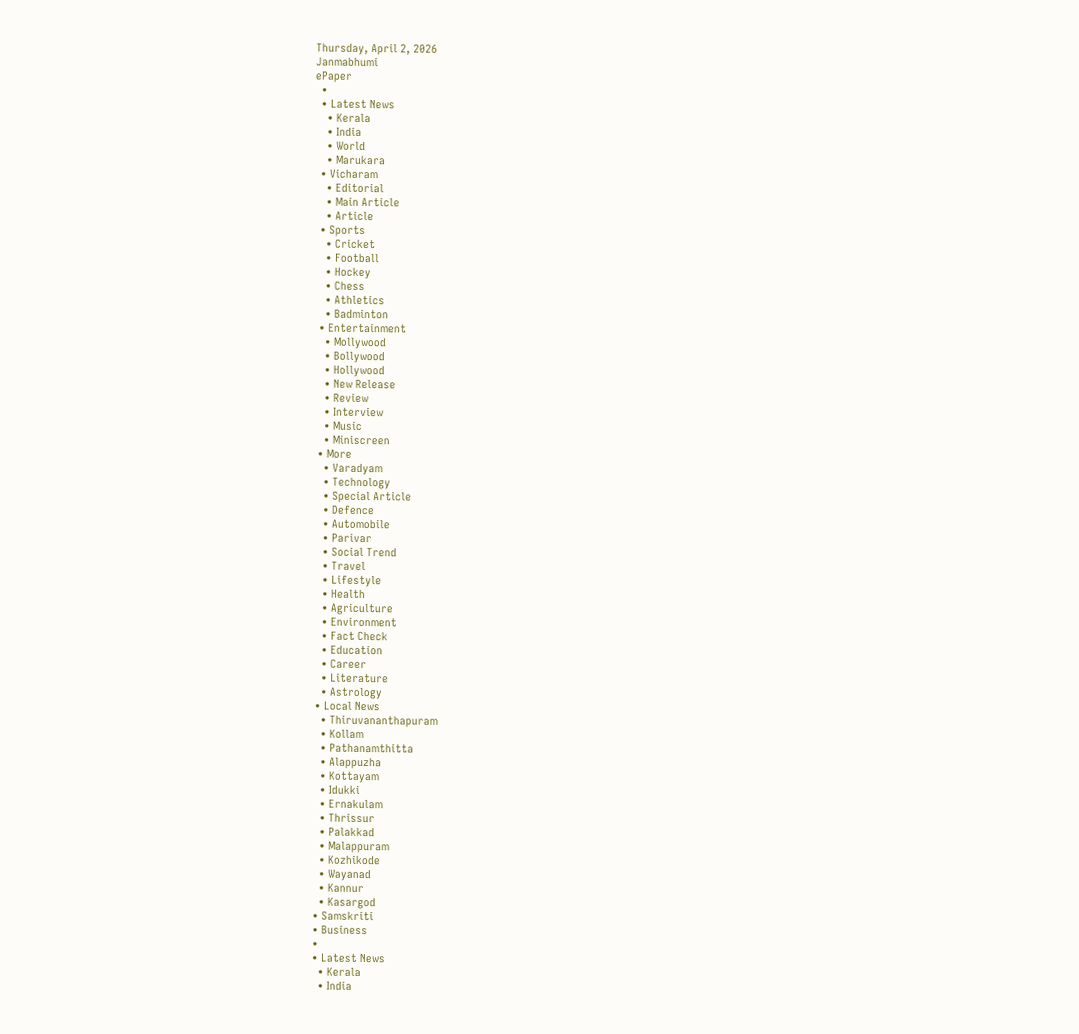Thursday, April 2, 2026
Janmabhumi
ePaper
  •
  • Latest News
    • Kerala
    • India
    • World
    • Marukara
  • Vicharam
    • Editorial
    • Main Article
    • Article
  • Sports
    • Cricket
    • Football
    • Hockey
    • Chess
    • Athletics
    • Badminton
  • Entertainment
    • Mollywood
    • Bollywood
    • Hollywood
    • New Release
    • Review
    • Interview
    • Music
    • Miniscreen
  • More
    • Varadyam
    • Technology
    • Special Article
    • Defence
    • Automobile
    • Parivar
    • Social Trend
    • Travel
    • Lifestyle
    • Health
    • Agriculture
    • Environment
    • Fact Check
    • Education
    • Career
    • Literature
    • Astrology
  • Local News
    • Thiruvananthapuram
    • Kollam
    • Pathanamthitta
    • Alappuzha
    • Kottayam
    • Idukki
    • Ernakulam
    • Thrissur
    • Palakkad
    • Malappuram
    • Kozhikode
    • Wayanad
    • Kannur
    • Kasargod
  • Samskriti
  • Business
  •
  • Latest News
    • Kerala
    • India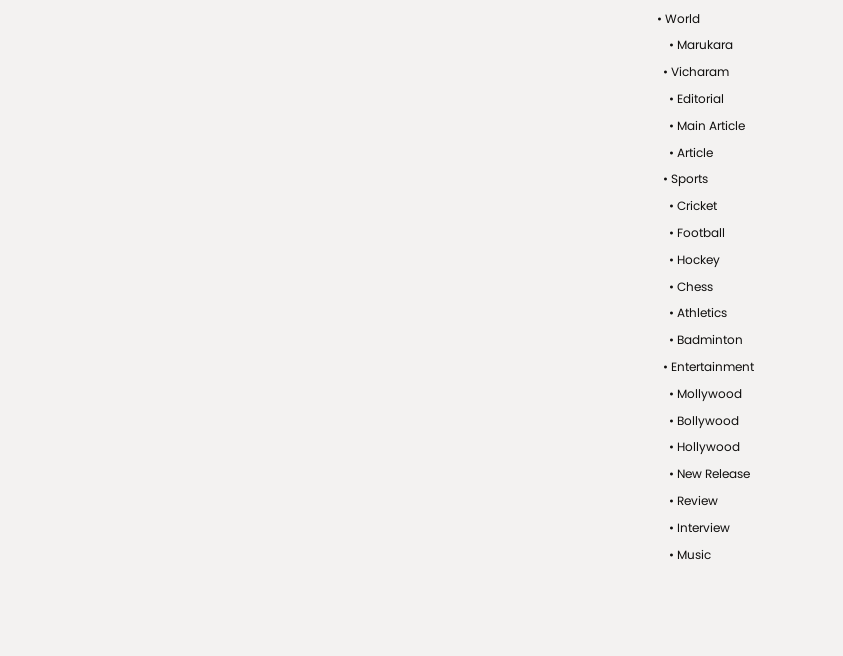• World
    • Marukara
  • Vicharam
    • Editorial
    • Main Article
    • Article
  • Sports
    • Cricket
    • Football
    • Hockey
    • Chess
    • Athletics
    • Badminton
  • Entertainment
    • Mollywood
    • Bollywood
    • Hollywood
    • New Release
    • Review
    • Interview
    • Music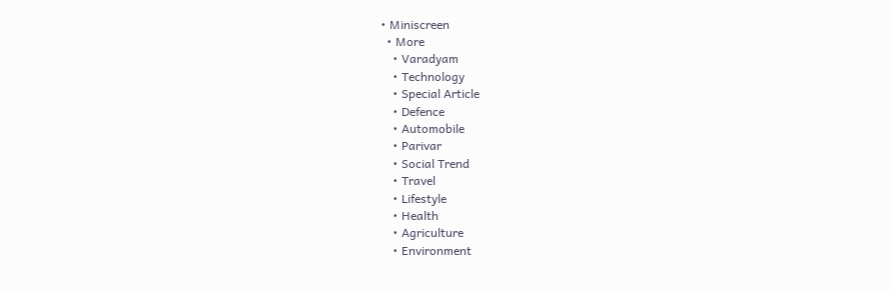• Miniscreen
  • More
    • Varadyam
    • Technology
    • Special Article
    • Defence
    • Automobile
    • Parivar
    • Social Trend
    • Travel
    • Lifestyle
    • Health
    • Agriculture
    • Environment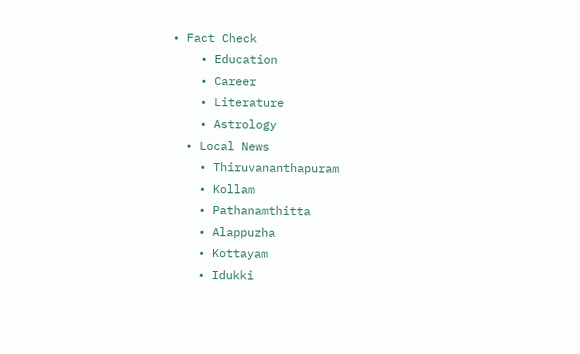• Fact Check
    • Education
    • Career
    • Literature
    • Astrology
  • Local News
    • Thiruvananthapuram
    • Kollam
    • Pathanamthitta
    • Alappuzha
    • Kottayam
    • Idukki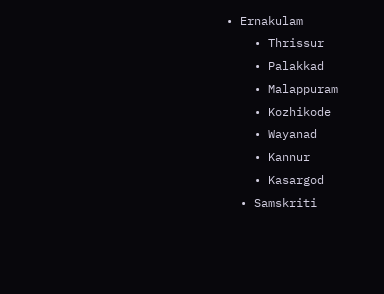• Ernakulam
    • Thrissur
    • Palakkad
    • Malappuram
    • Kozhikode
    • Wayanad
    • Kannur
    • Kasargod
  • Samskriti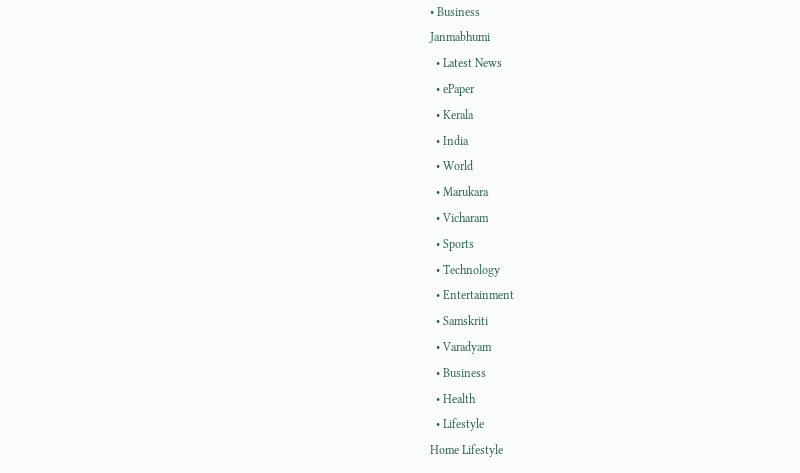• Business
Janmabhumi
  • Latest News
  • ePaper
  • Kerala
  • India
  • World
  • Marukara
  • Vicharam
  • Sports
  • Technology
  • Entertainment
  • Samskriti
  • Varadyam
  • Business
  • Health
  • Lifestyle
Home Lifestyle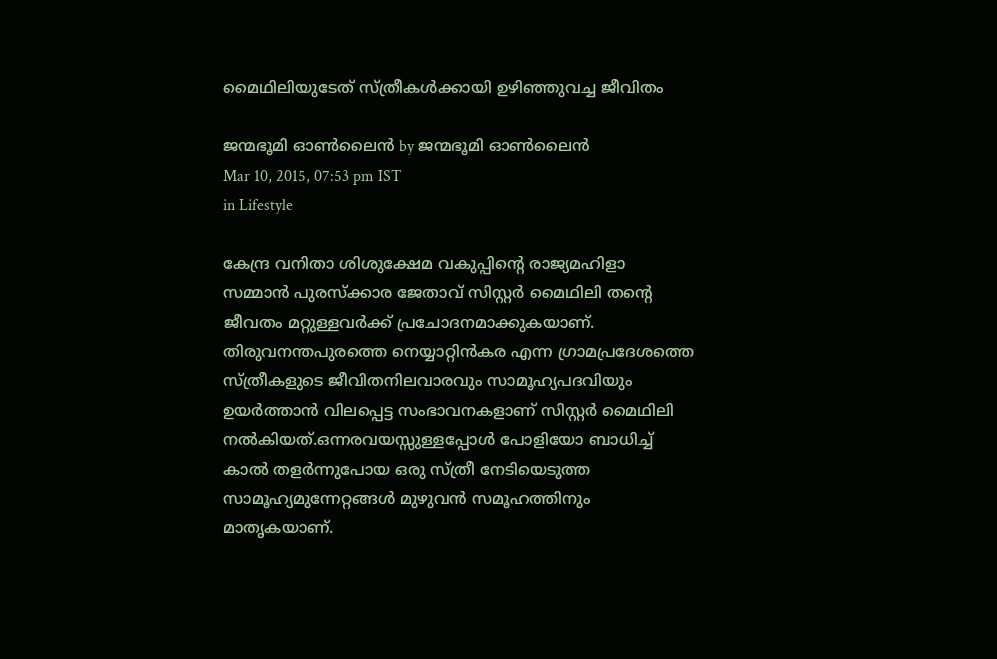മൈഥിലിയുടേത് സ്ത്രീകള്‍ക്കായി ഉഴിഞ്ഞുവച്ച ജീവിതം

ജന്മഭൂമി ഓണ്‍ലൈന്‍ by ജന്മഭൂമി ഓണ്‍ലൈന്‍
Mar 10, 2015, 07:53 pm IST
in Lifestyle

കേന്ദ്ര വനിതാ ശിശുക്ഷേമ വകുപ്പിന്റെ രാജ്യമഹിളാ സമ്മാന്‍ പുരസ്‌ക്കാര ജേതാവ് സിസ്റ്റര്‍ മൈഥിലി തന്റെ ജീവതം മറ്റുള്ളവര്‍ക്ക് പ്രചോദനമാക്കുകയാണ്. തിരുവനന്തപുരത്തെ നെയ്യാറ്റിന്‍കര എന്ന ഗ്രാമപ്രദേശത്തെ സ്ത്രീകളുടെ ജീവിതനിലവാരവും സാമൂഹ്യപദവിയും ഉയര്‍ത്താന്‍ വിലപ്പെട്ട സംഭാവനകളാണ് സിസ്റ്റര്‍ മൈഥിലി നല്‍കിയത്.ഒന്നരവയസ്സുള്ളപ്പോള്‍ പോളിയോ ബാധിച്ച് കാല്‍ തളര്‍ന്നുപോയ ഒരു സ്ത്രീ നേടിയെടുത്ത സാമൂഹ്യമുന്നേറ്റങ്ങള്‍ മുഴുവന്‍ സമൂഹത്തിനും മാതൃകയാണ്.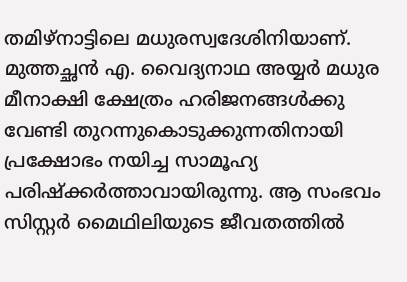തമിഴ്‌നാട്ടിലെ മധുരസ്വദേശിനിയാണ്. മുത്തച്ഛന്‍ എ. വൈദ്യനാഥ അയ്യര്‍ മധുര മീനാക്ഷി ക്ഷേത്രം ഹരിജനങ്ങള്‍ക്കു വേണ്ടി തുറന്നുകൊടുക്കുന്നതിനായി പ്രക്ഷോഭം നയിച്ച സാമൂഹ്യ പരിഷ്‌ക്കര്‍ത്താവായിരുന്നു. ആ സംഭവം സിസ്റ്റര്‍ മൈഥിലിയുടെ ജീവതത്തില്‍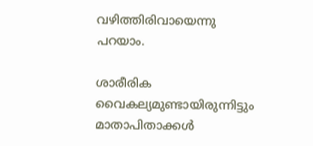വഴിത്തിരിവായെന്നു പറയാം.

ശാരീരിക വൈകല്യമുണ്ടായിരുന്നിട്ടും മാതാപിതാക്കള്‍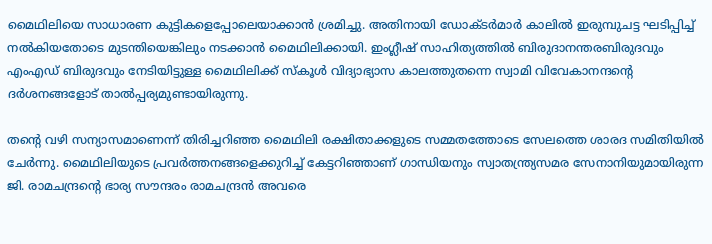മൈഥിലിയെ സാധാരണ കുട്ടികളെപ്പോലെയാക്കാന്‍ ശ്രമിച്ചു. അതിനായി ഡോക്ടര്‍മാര്‍ കാലില്‍ ഇരുമ്പുചട്ട ഘടിപ്പിച്ച് നല്‍കിയതോടെ മുടന്തിയെങ്കിലും നടക്കാന്‍ മൈഥിലിക്കായി. ഇംഗ്ലീഷ് സാഹിത്യത്തില്‍ ബിരുദാനന്തരബിരുദവും എംഎഡ് ബിരുദവും നേടിയിട്ടുള്ള മൈഥിലിക്ക് സ്‌കൂള്‍ വിദ്യാഭ്യാസ കാലത്തുതന്നെ സ്വാമി വിവേകാനന്ദന്റെ ദര്‍ശനങ്ങളോട് താല്‍പ്പര്യമുണ്ടായിരുന്നു.

തന്റെ വഴി സന്യാസമാണെന്ന് തിരിച്ചറിഞ്ഞ മൈഥിലി രക്ഷിതാക്കളുടെ സമ്മതത്തോടെ സേലത്തെ ശാരദ സമിതിയില്‍ ചേര്‍ന്നു. മൈഥിലിയുടെ പ്രവര്‍ത്തനങ്ങളെക്കുറിച്ച് കേട്ടറിഞ്ഞാണ് ഗാന്ധിയനും സ്വാതന്ത്ര്യസമര സേനാനിയുമായിരുന്ന ജി. രാമചന്ദ്രന്റെ ഭാര്യ സൗന്ദരം രാമചന്ദ്രന്‍ അവരെ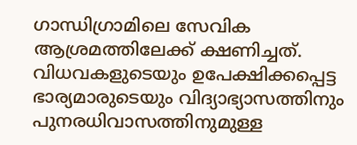ഗാന്ധിഗ്രാമിലെ സേവിക ആശ്രമത്തിലേക്ക് ക്ഷണിച്ചത്. വിധവകളുടെയും ഉപേക്ഷിക്കപ്പെട്ട ഭാര്യമാരുടെയും വിദ്യാഭ്യാസത്തിനും പുനരധിവാസത്തിനുമുള്ള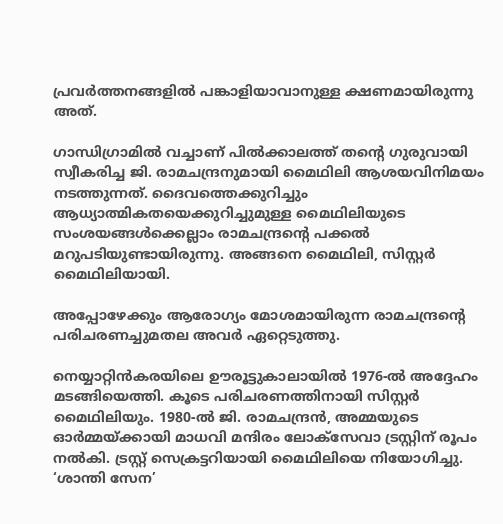പ്രവര്‍ത്തനങ്ങളില്‍ പങ്കാളിയാവാനുള്ള ക്ഷണമായിരുന്നു അത്.

ഗാന്ധിഗ്രാമില്‍ വച്ചാണ് പില്‍ക്കാലത്ത് തന്റെ ഗുരുവായി സ്വീകരിച്ച ജി. രാമചന്ദ്രനുമായി മൈഥിലി ആശയവിനിമയം നടത്തുന്നത്. ദൈവത്തെക്കുറിച്ചും ആധ്യാത്മികതയെക്കുറിച്ചുമുള്ള മൈഥിലിയുടെ സംശയങ്ങള്‍ക്കെല്ലാം രാമചന്ദ്രന്റെ പക്കല്‍ മറുപടിയുണ്ടായിരുന്നു. അങ്ങനെ മൈഥിലി, സിസ്റ്റര്‍ മൈഥിലിയായി.

അപ്പോഴേക്കും ആരോഗ്യം മോശമായിരുന്ന രാമചന്ദ്രന്റെ പരിചരണച്ചുമതല അവര്‍ ഏറ്റെടുത്തു.

നെയ്യാറ്റിന്‍കരയിലെ ഊരൂട്ടുകാലായില്‍ 1976-ല്‍ അദ്ദേഹം മടങ്ങിയെത്തി. കൂടെ പരിചരണത്തിനായി സിസ്റ്റര്‍ മൈഥിലിയും. 1980-ല്‍ ജി. രാമചന്ദ്രന്‍, അമ്മയുടെ ഓര്‍മ്മയ്‌ക്കായി മാധവി മന്ദിരം ലോക്‌സേവാ ട്രസ്റ്റിന് രൂപം നല്‍കി. ട്രസ്റ്റ് സെക്രട്ടറിയായി മൈഥിലിയെ നിയോഗിച്ചു. ‘ശാന്തി സേന’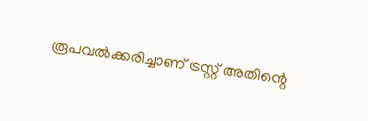രൂപവല്‍ക്കരിച്ചാണ് ട്രസ്റ്റ് അതിന്റെ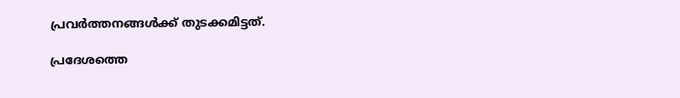പ്രവര്‍ത്തനങ്ങള്‍ക്ക് തുടക്കമിട്ടത്.

പ്രദേശത്തെ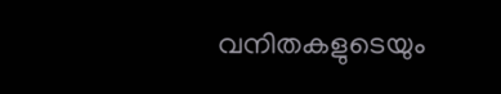വനിതകളുടെയും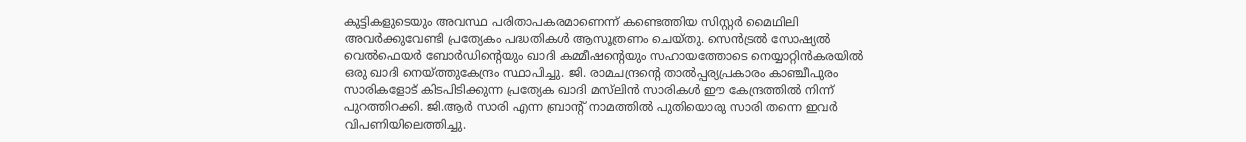കുട്ടികളുടെയും അവസ്ഥ പരിതാപകരമാണെന്ന് കണ്ടെത്തിയ സിസ്റ്റര്‍ മൈഥിലി അവര്‍ക്കുവേണ്ടി പ്രത്യേകം പദ്ധതികള്‍ ആസൂത്രണം ചെയ്തു. സെന്‍ട്രല്‍ സോഷ്യല്‍ വെല്‍ഫെയര്‍ ബോര്‍ഡിന്റെയും ഖാദി കമ്മീഷന്റെയും സഹായത്തോടെ നെയ്യാറ്റിന്‍കരയില്‍ ഒരു ഖാദി നെയ്‌ത്തുകേന്ദ്രം സ്ഥാപിച്ചു. ജി. രാമചന്ദ്രന്റെ താല്‍പ്പര്യപ്രകാരം കാഞ്ചീപുരം സാരികളോട് കിടപിടിക്കുന്ന പ്രത്യേക ഖാദി മസ്‌ലിന്‍ സാരികള്‍ ഈ കേന്ദ്രത്തില്‍ നിന്ന് പുറത്തിറക്കി. ജി.ആര്‍ സാരി എന്ന ബ്രാന്റ് നാമത്തില്‍ പുതിയൊരു സാരി തന്നെ ഇവര്‍ വിപണിയിലെത്തിച്ചു.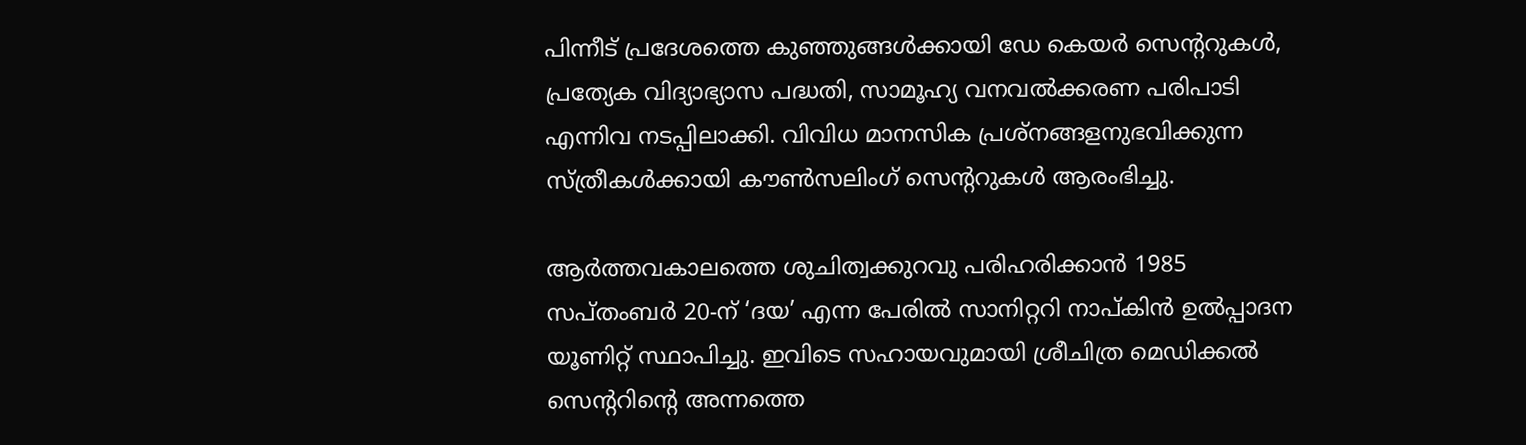പിന്നീട് പ്രദേശത്തെ കുഞ്ഞുങ്ങള്‍ക്കായി ഡേ കെയര്‍ സെന്ററുകള്‍, പ്രത്യേക വിദ്യാഭ്യാസ പദ്ധതി, സാമൂഹ്യ വനവല്‍ക്കരണ പരിപാടി എന്നിവ നടപ്പിലാക്കി. വിവിധ മാനസിക പ്രശ്‌നങ്ങളനുഭവിക്കുന്ന സ്ത്രീകള്‍ക്കായി കൗണ്‍സലിംഗ് സെന്ററുകള്‍ ആരംഭിച്ചു.

ആര്‍ത്തവകാലത്തെ ശുചിത്വക്കുറവു പരിഹരിക്കാന്‍ 1985 സപ്തംബര്‍ 20-ന് ‘ദയ’ എന്ന പേരില്‍ സാനിറ്ററി നാപ്കിന്‍ ഉല്‍പ്പാദന യൂണിറ്റ് സ്ഥാപിച്ചു. ഇവിടെ സഹായവുമായി ശ്രീചിത്ര മെഡിക്കല്‍ സെന്ററിന്റെ അന്നത്തെ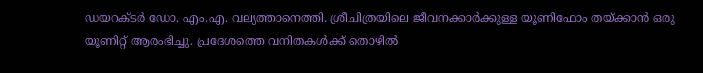ഡയറക്ടര്‍ ഡോ. എം.എ. വല്യത്താനെത്തി. ശ്രീചിത്രയിലെ ജീവനക്കാര്‍ക്കുള്ള യൂണിഫോം തയ്‌ക്കാന്‍ ഒരു യൂണിറ്റ് ആരംഭിച്ചു. പ്രദേശത്തെ വനിതകള്‍ക്ക് തൊഴില്‍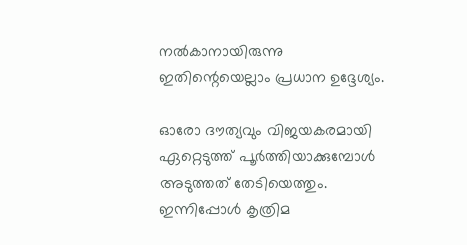നല്‍കാനായിരുന്നു ഇതിന്റെയെല്ലാം പ്രധാന ഉദ്ദേശ്യം.

ഓരോ ദൗത്യവും വിജയകരമായി ഏറ്റെടുത്ത് പൂര്‍ത്തിയാക്കുമ്പോള്‍ അടുത്തത് തേടിയെത്തും. ഇന്നിപ്പോള്‍ കൃത്രിമ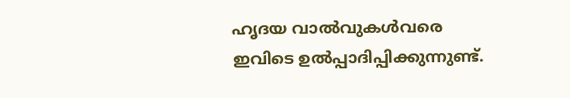ഹൃദയ വാല്‍വുകള്‍വരെ ഇവിടെ ഉല്‍പ്പാദിപ്പിക്കുന്നുണ്ട്.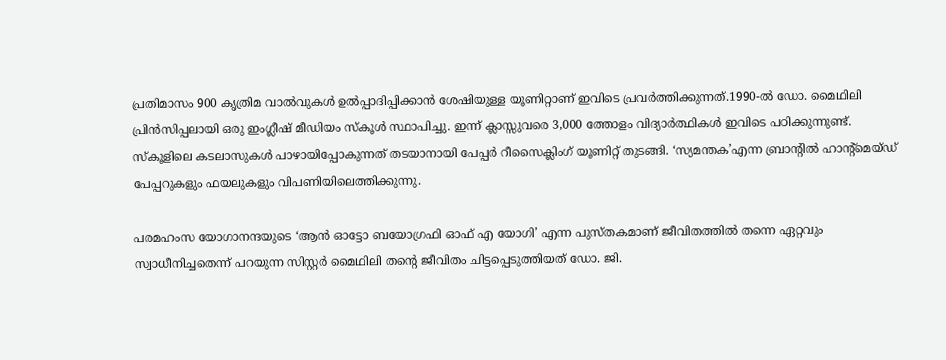പ്രതിമാസം 900 കൃത്രിമ വാല്‍വുകള്‍ ഉല്‍പ്പാദിപ്പിക്കാന്‍ ശേഷിയുള്ള യൂണിറ്റാണ് ഇവിടെ പ്രവര്‍ത്തിക്കുന്നത്.1990-ല്‍ ഡോ. മൈഥിലി പ്രിന്‍സിപ്പലായി ഒരു ഇംഗ്ലീഷ് മീഡിയം സ്‌കൂള്‍ സ്ഥാപിച്ചു. ഇന്ന് ക്ലാസ്സുവരെ 3,000 ത്തോളം വിദ്യാര്‍ത്ഥികള്‍ ഇവിടെ പഠിക്കുന്നുണ്ട്. സ്‌കൂളിലെ കടലാസുകള്‍ പാഴായിപ്പോകുന്നത് തടയാനായി പേപ്പര്‍ റീസൈക്ലിംഗ് യൂണിറ്റ് തുടങ്ങി. ‘സ്യമന്തക’എന്ന ബ്രാന്റില്‍ ഹാന്റ്‌മെയ്ഡ് പേപ്പറുകളും ഫയലുകളും വിപണിയിലെത്തിക്കുന്നു.

പരമഹംസ യോഗാനന്ദയുടെ ‘ആന്‍ ഓട്ടോ ബയോഗ്രഫി ഓഫ് എ യോഗി’ എന്ന പുസ്തകമാണ് ജീവിതത്തില്‍ തന്നെ ഏറ്റവും സ്വാധീനിച്ചതെന്ന് പറയുന്ന സിസ്റ്റര്‍ മൈഥിലി തന്റെ ജീവിതം ചിട്ടപ്പെടുത്തിയത് ഡോ. ജി.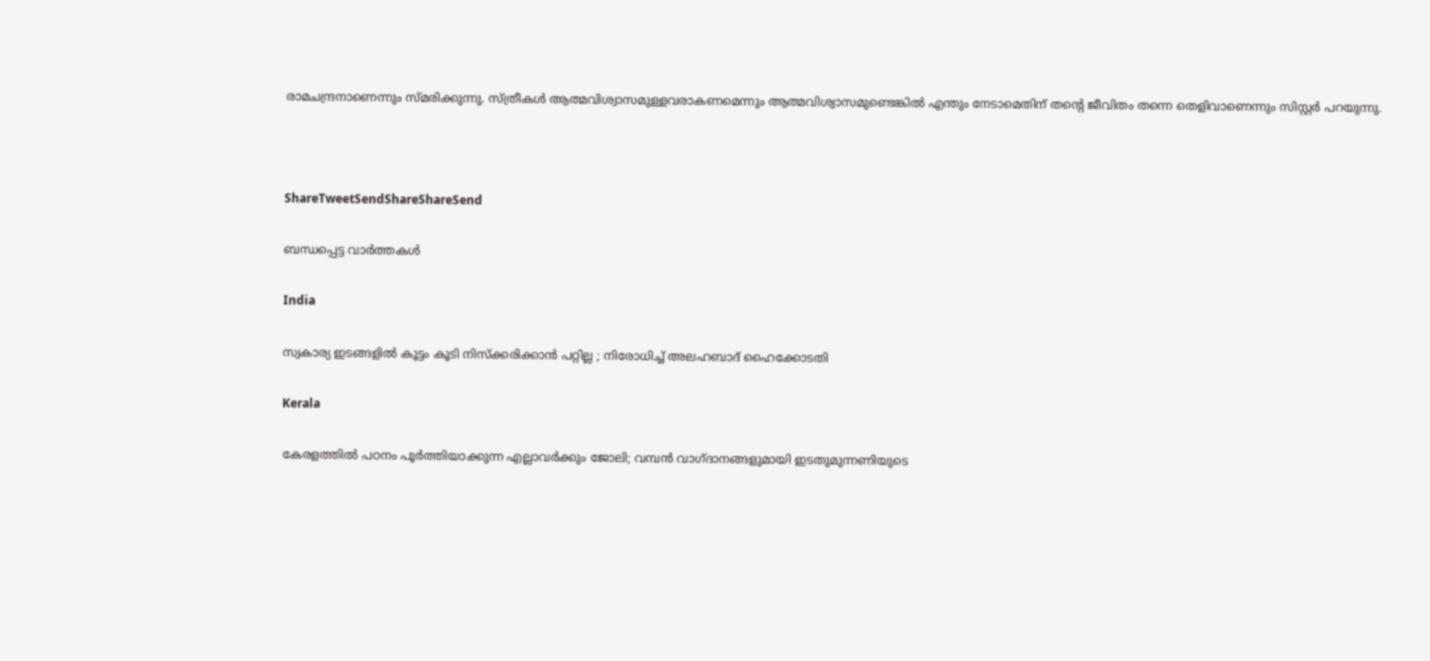രാമചന്ദ്രനാണെന്നും സ്മരിക്കുന്നു. സ്ത്രീകള്‍ ആത്മവിശ്വാസമുള്ളവരാകണമെന്നും ആത്മവിശ്വാസമുണ്ടെങ്കില്‍ എന്തും നേടാമെതിന് തന്റെ ജീവിതം തന്നെ തെളിവാണെന്നും സിസ്റ്റര്‍ പറയുന്നു.



ShareTweetSendShareShareSend

ബന്ധപ്പെട്ട വാര്‍ത്തകള്‍

India

സ്വകാര്യ ഇടങ്ങളിൽ കൂട്ടം കൂടി നിസ്ക്കരിക്കാൻ പറ്റില്ല ; നിരോധിച്ച് അലഹബാദ് ഹൈക്കോടതി

Kerala

കേരളത്തിൽ പഠനം പൂർത്തിയാക്കുന്ന എല്ലാവർക്കും ജോലി; വമ്പൻ വാഗ്ദാനങ്ങളുമായി ഇടതുമുന്നണിയുടെ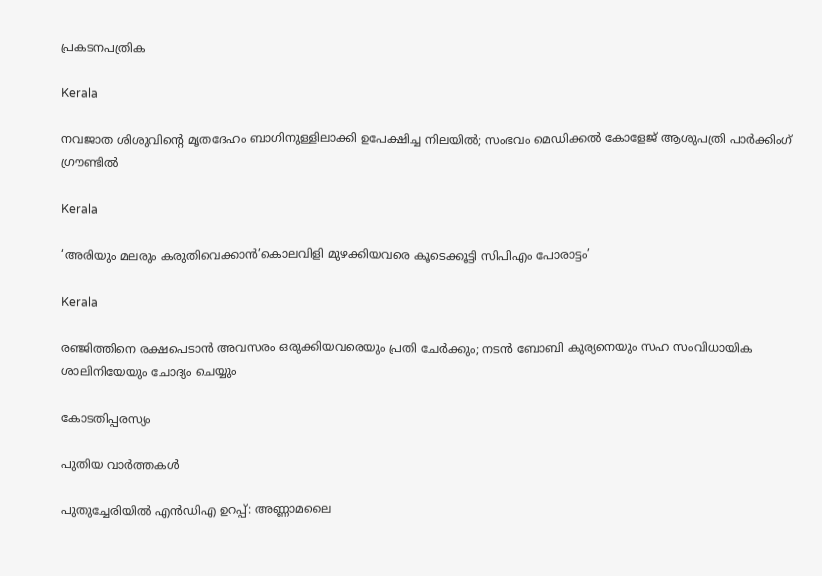പ്രകടനപത്രിക

Kerala

നവജാത ശിശുവിന്റെ മൃതദേഹം ബാഗിനുള്ളിലാക്കി ഉപേക്ഷിച്ച നിലയിൽ; സംഭവം മെഡിക്കൽ കോളേജ് ആശുപത്രി പാർക്കിംഗ് ഗ്രൗണ്ടിൽ

Kerala

‘അരിയും മലരും കരുതിവെക്കാന്‍’കൊലവിളി മുഴക്കിയവരെ കൂടെക്കൂട്ടി സിപിഎം പോരാട്ടം’

Kerala

രഞ്ജിത്തിനെ രക്ഷപെടാൻ അവസരം ഒരുക്കിയവരെയും പ്രതി ചേർക്കും; നടൻ ബോബി കുര്യനെയും സഹ സംവിധായിക ശാലിനിയേയും ചോദ്യം ചെയ്യും

കോടതിപ്പരസ്യം

പുതിയ വാര്‍ത്തകള്‍

പുതുച്ചേരിയില്‍ എന്‍ഡിഎ ഉറപ്പ്: അണ്ണാമലൈ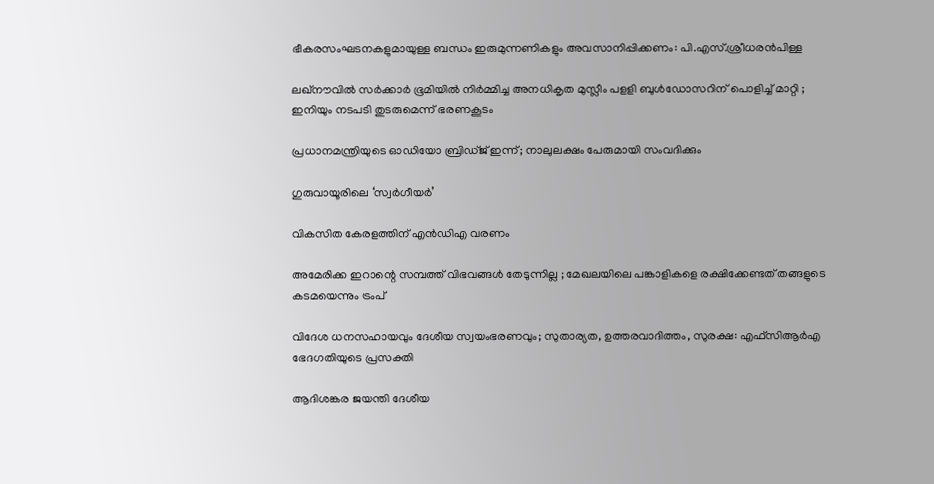ഭീകരസംഘടനകളുമായുള്ള ബന്ധം ഇരുമുന്നണികളും അവസാനിപ്പിക്കണം: പി.എസ്.ശ്രീധരന്‍പിള്ള

ലഖ്‌നൗവിൽ സർക്കാർ ഭൂമിയിൽ നിർമ്മിച്ച അനധികൃത മുസ്ലീം പളളി ബുൾഡോസറിന് പൊളിച്ച് മാറ്റി ; ഇനിയും നടപടി തുടരുമെന്ന് ഭരണകൂടം

പ്രധാനമന്ത്രിയുടെ ഓഡിയോ ബ്രിഡ്ജ് ഇന്ന്; നാലുലക്ഷം പേരുമായി സംവദിക്കും

ഗുരുവായൂരിലെ ‘സ്വര്‍ഗീയര്‍’

വികസിത കേരളത്തിന് എന്‍ഡിഎ വരണം

അമേരിക്ക ഇറാന്റെ സമ്പത്ത് വിഭവങ്ങൾ തേടുന്നില്ല ; മേഖലയിലെ പങ്കാളികളെ രക്ഷിക്കേണ്ടത് തങ്ങളുടെ കടമയെന്നും ട്രംപ്

വിദേശ ധനസഹായവും ദേശീയ സ്വയംഭരണവും; സുതാര്യത, ഉത്തരവാദിത്തം, സുരക്ഷ: എഫ്‌സിആര്‍എ ഭേദഗതിയുടെ പ്രസക്തി

ആദിശങ്കര ജയന്തി ദേശീയ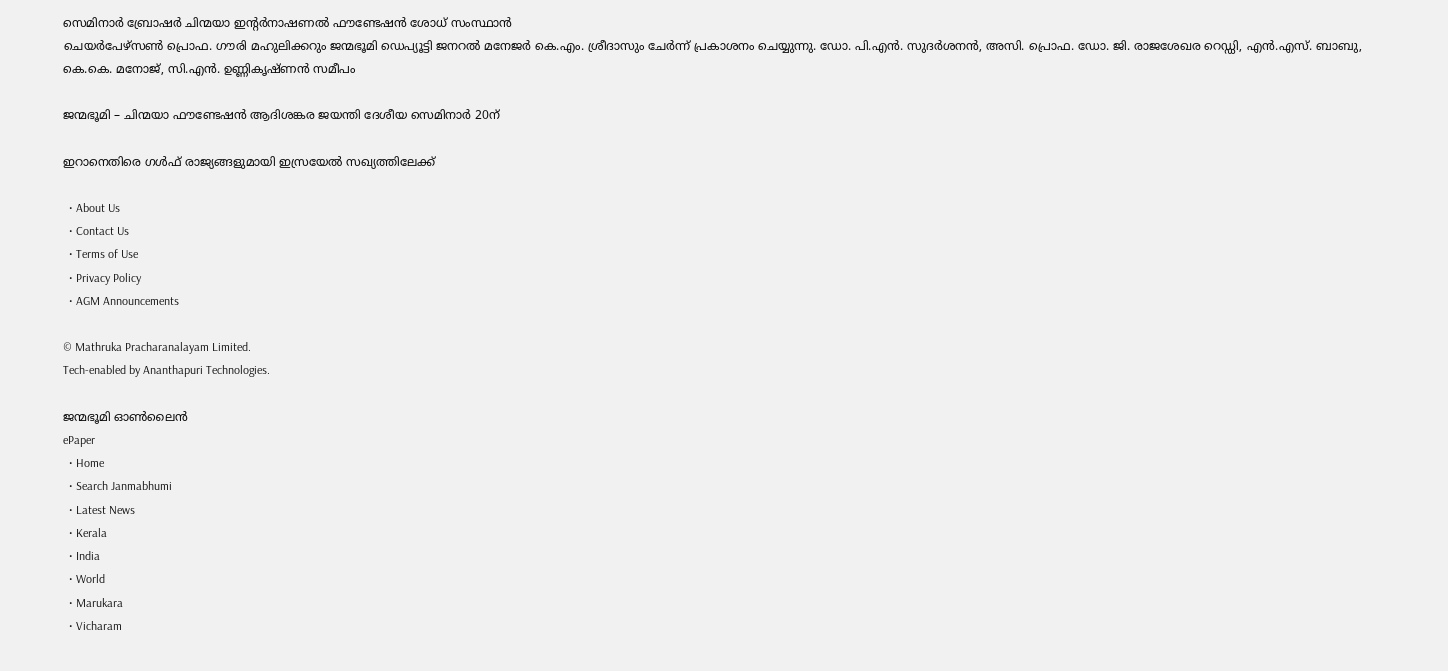സെമിനാര്‍ ബ്രോഷര്‍ ചിന്മയാ ഇന്റര്‍നാഷണല്‍ ഫൗണ്ടേഷന്‍ ശോധ് സംസ്ഥാന്‍
ചെയര്‍പേഴ്‌സണ്‍ പ്രൊഫ. ഗൗരി മഹുലിക്കറും ജന്മഭൂമി ഡെപ്യൂട്ടി ജനറല്‍ മനേജര്‍ കെ.എം. ശ്രീദാസും ചേര്‍ന്ന് പ്രകാശനം ചെയ്യുന്നു. ഡോ. പി.എന്‍. സുദര്‍ശനന്‍, അസി. പ്രൊഫ. ഡോ. ജി. രാജശേഖര റെഡ്ഡി, എന്‍.എസ്. ബാബു,
കെ.കെ. മനോജ്, സി.എന്‍. ഉണ്ണികൃഷ്ണന്‍ സമീപം

ജന്മഭൂമി – ചിന്മയാ ഫൗണ്ടേഷന്‍ ആദിശങ്കര ജയന്തി ദേശീയ സെമിനാര്‍ 20ന്

ഇറാനെതിരെ ഗള്‍ഫ് രാജ്യങ്ങളുമായി ഇസ്രയേല്‍ സഖ്യത്തിലേക്ക്

  • About Us
  • Contact Us
  • Terms of Use
  • Privacy Policy
  • AGM Announcements

© Mathruka Pracharanalayam Limited.
Tech-enabled by Ananthapuri Technologies.

ജന്മഭൂമി ഓണ്‍ലൈന്‍
ePaper
  • Home
  • Search Janmabhumi
  • Latest News
  • Kerala
  • India
  • World
  • Marukara
  • Vicharam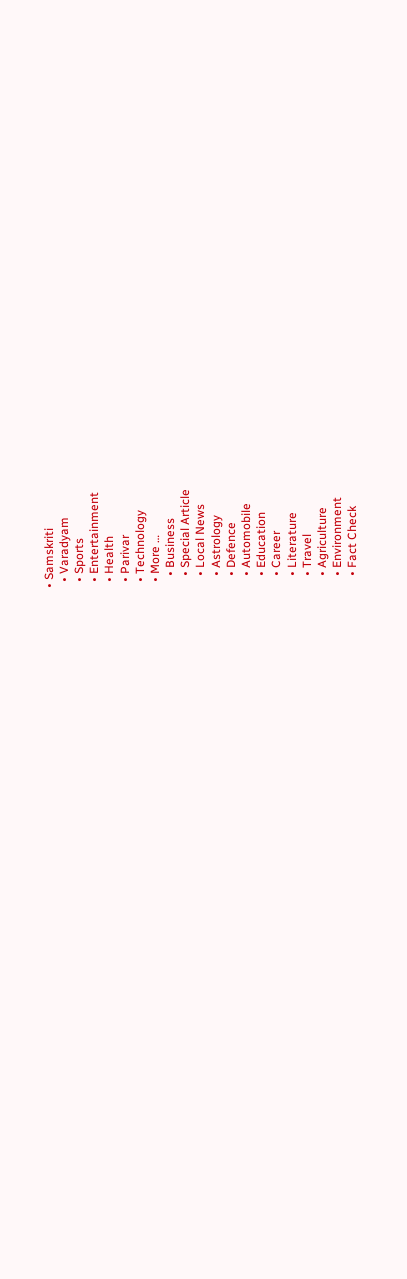• Samskriti
  • Varadyam
  • Sports
  • Entertainment
  • Health
  • Parivar
  • Technology
  • More …
    • Business
    • Special Article
    • Local News
    • Astrology
    • Defence
    • Automobile
    • Education
    • Career
    • Literature
    • Travel
    • Agriculture
    • Environment
    • Fact Check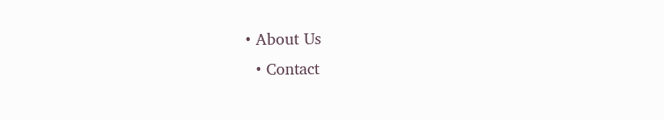• About Us
  • Contact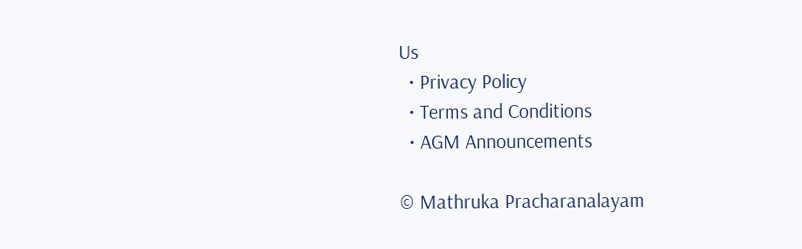Us
  • Privacy Policy
  • Terms and Conditions
  • AGM Announcements

© Mathruka Pracharanalayam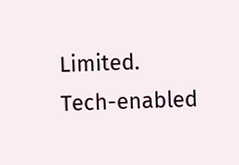Limited.
Tech-enabled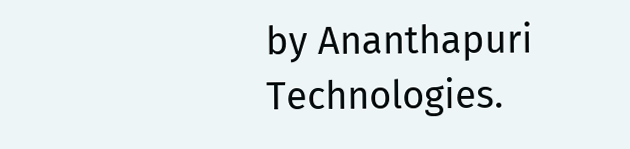by Ananthapuri Technologies.